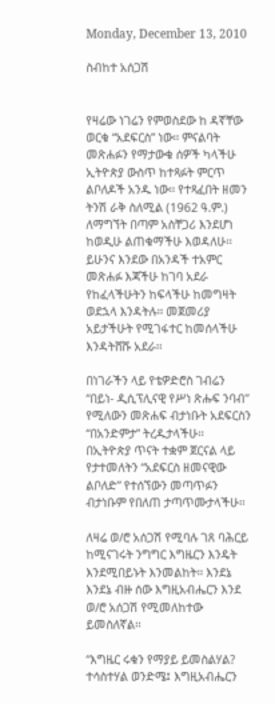Monday, December 13, 2010

ስብከተ አሰጋሽ


የዛሬው ነገሬን የምወስደው ከ ዳኛቸው ወርቁ “አደፍርስ” ነው፡፡ ምናልባት መጽሐፉን የማታውቁ ሰዎች ካላችሁ ኢትዮጵያ ውስጥ ከተጻፉት ምርጥ ልቦለዶች አንዱ ነው፡፡ የተጻፈበት ዘመን ትንሽ ራቅ ስለሚል (1962 ዓ.ም.) ለማግኘት በጣም አስቸጋሪ እንደሆነ ከወዲሁ ልጠቁማችሁ እወዳለሁ፡፡ ይሁንና እንደው በአንዳች ተአምር መጽሐፉ እጃችሁ ከገባ አደራ የከፈላችሁትን ከፍላችሁ ከመግዛት ወደኋላ እንዳትሉ፡፡ መጀመሪያ አይታችሁት የሚገፋተር ከመሰላችሁ እንዳትሸሹ አደራ፡፡

በነገራችን ላይ የቴዎድሮስ ገብሬን “በይነ- ዲሲፕሊናዊ የሥነ ጽሑፍ ንባብ” የሚለውን መጽሐፍ ብታነቡት አደፍርስን “በአንድምታ” ትረዱታላችሁ፡፡ በኢትዮጵያ ጥናት ተቋም ጀርናል ላይ የታተመለትን “አደፍርስ ዘመናዊው ልቦለድ” የተሰኘውን መጣጥፉን ብታነቡም የበለጠ ታጣጥሙታላችሁ፡፡

ለዛሬ ወ/ሮ አሰጋሽ የሚባሉ ገጸ ባሕርይ ከሚናገሩት ንግግር እግዜርን እንዴት እንደሚበይኑት እንመልከት፡፡ እንደኔ እንደኔ ብዙ ሰው እግዚአብሔርን እንደ ወ/ሮ አሰጋሽ የሚመለከተው ይመስለኛል፡፡

“እግዜር ሩቁን የማያይ ይመስልሃል? ተሳስተሃል ወንድሜ፤ እግዚአብሔርን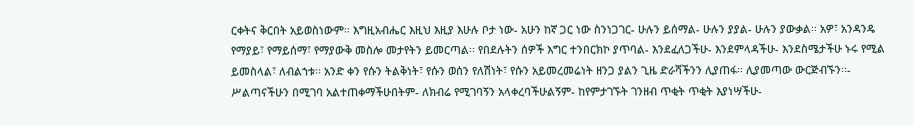ርቀትና ቅርበት አይወስነውም፡፡ እግዚአብሔር እዚህ እዚያ እሁሉ ቦታ ነው- አሁን ከኛ ጋር ነው ስንነጋገር- ሁሉን ይሰማል- ሁሉን ያያል- ሁሉን ያውቃል፡፡ አዎ፣ አንዳንዴ የማያይ፣ የማይሰማ፣ የማያውቅ መስሎ መታየትን ይመርጣል፡፡ የበደሉትን ሰዎች እግር ተንበርክኮ ያጥባል- እንደፈለጋችሁ- እንደምላዳችሁ- እንደስሜታችሁ ኑሩ የሚል ይመስላል፣ ለብልኀቱ፡፡ አንድ ቀን የሱን ትልቅነት፣ የሱን ወሰን የለሽነት፣ የሱን አይመረመሬነት ዘንጋ ያልን ጊዜ ድራሻችንን ሊያጠፋ፡፡ ሊያመጣው ውርጅብኙን፡፡- ሥልጣናችሁን በሚገባ አልተጠቀማችሁበትም- ለክብሬ የሚገባኝን አላቀረባችሁልኝም- ከየምታገኙት ገንዘብ ጥቂት ጥቂት እያነሣችሁ-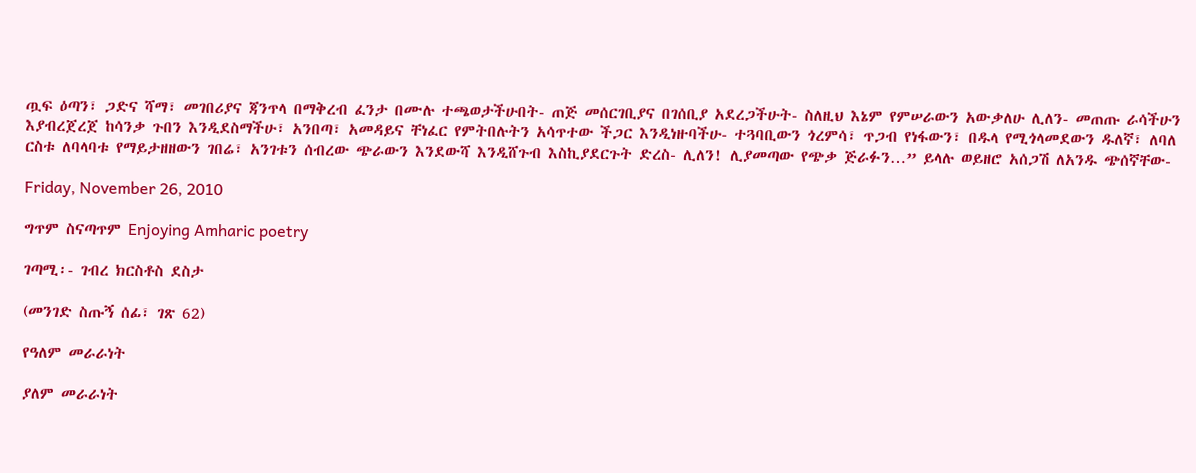ጧፍ ዕጣን፣ ጋድና ሻማ፣ መገበሪያና ጃንጥላ በማቅረብ ፈንታ በሙሉ ተጫወታችሁበት- ጠጅ መሰርገቢያና በገሰቢያ አደረጋችሁት- ስለዚህ እኔም የምሠራውን አውቃለሁ ሊለን- መጠጡ ራሳችሁን እያብረጀረጀ ከሳንቃ ጉበን እንዲደስማችሁ፣ አንበጣ፣ አመዳይና ቸነፈር የምትበሉትን አሳጥተው ችጋር እንዲነዙባችሁ- ተጓባቢውን ጎረምሳ፣ ጥጋብ የነፋውን፣ በዱላ የሚጎላመደውን ዱለኛ፣ ለባለ ርስቱ ለባላባቱ የማይታዘዘውን ገበሬ፣ አንገቱን ሰብረው ጭራውን እንደውሻ እንዲሸጉብ እስኪያደርጉት ድረስ- ሊለን! ሊያመጣው የጭቃ ጅራፉን…” ይላሉ ወይዘሮ አሰጋሽ ለአንዱ ጭሰኛቸው-

Friday, November 26, 2010

ግጥም ስናጣጥም Enjoying Amharic poetry

ገጣሚ፡- ገብረ ክርስቶስ ደስታ

(መንገድ ስጡኝ ሰፊ፣ ገጽ 62)

የዓለም መራራነት

ያለም መራራነት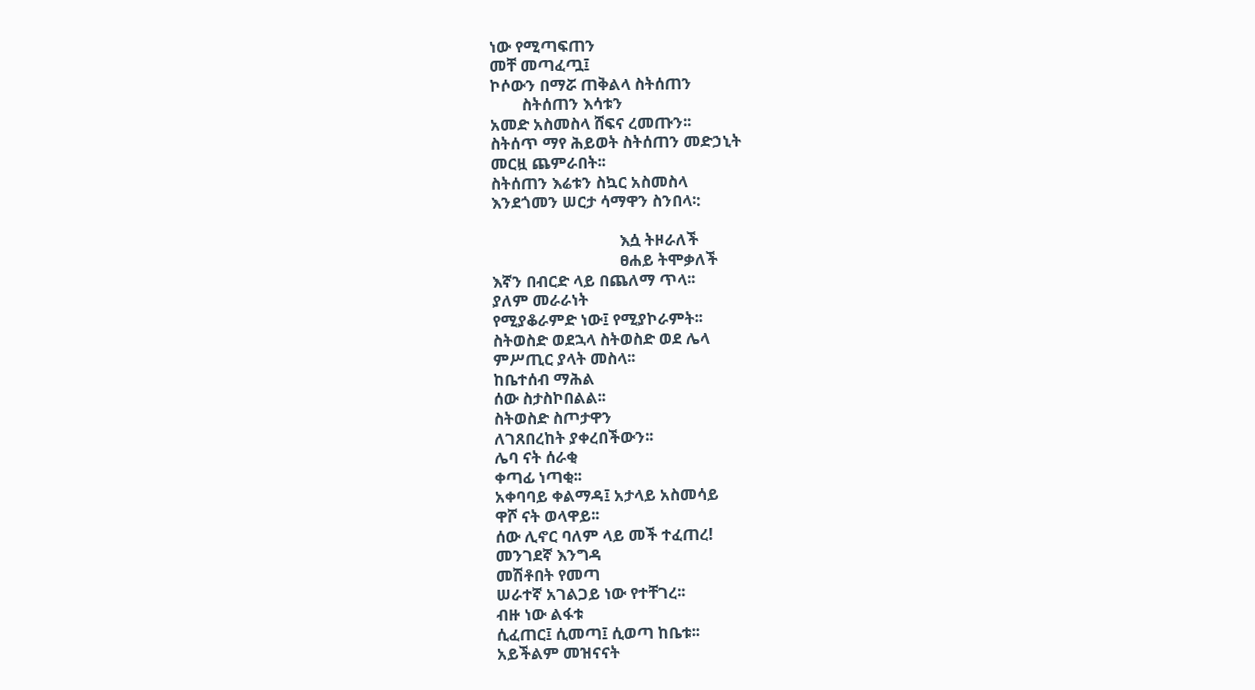ነው የሚጣፍጠን
መቸ መጣፈጧ፤
ኮሶውን በማሯ ጠቅልላ ስትሰጠን
        ስትሰጠን እሳቱን
አመድ አስመስላ ሸፍና ረመጡን፡፡
ስትሰጥ ማየ ሕይወት ስትሰጠን መድኃኒት
መርዟ ጨምራበት፡፡
ስትሰጠን እሬቱን ስኳር አስመስላ
እንደጎመን ሠርታ ሳማዋን ስንበላ፡:

                                እሷ ትዞራለች
                                ፀሐይ ትሞቃለች
እኛን በብርድ ላይ በጨለማ ጥላ፡፡
ያለም መራራነት
የሚያቆራምድ ነው፤ የሚያኮራምት፡፡
ስትወስድ ወደኋላ ስትወስድ ወደ ሌላ
ምሥጢር ያላት መስላ፡፡
ከቤተሰብ ማሕል
ሰው ስታስኮበልል፡፡
ስትወስድ ስጦታዋን
ለገጸበረከት ያቀረበችውን፡፡
ሌባ ናት ሰራቂ
ቀጣፊ ነጣቂ፡፡
አቀባባይ ቀልማዳ፤ አታላይ አስመሳይ
ዋሾ ናት ወላዋይ፡፡
ሰው ሊኖር ባለም ላይ መች ተፈጠረ!
መንገደኛ እንግዳ
መሽቶበት የመጣ
ሠራተኛ አገልጋይ ነው የተቸገረ፡፡
ብዙ ነው ልፋቱ
ሲፈጠር፤ ሲመጣ፤ ሲወጣ ከቤቱ፡፡
አይችልም መዝናናት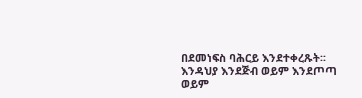በደመነፍስ ባሕርይ እንደተቀረጹት፡፡
እንዳህያ እንደጅብ ወይም እንደጦጣ
ወይም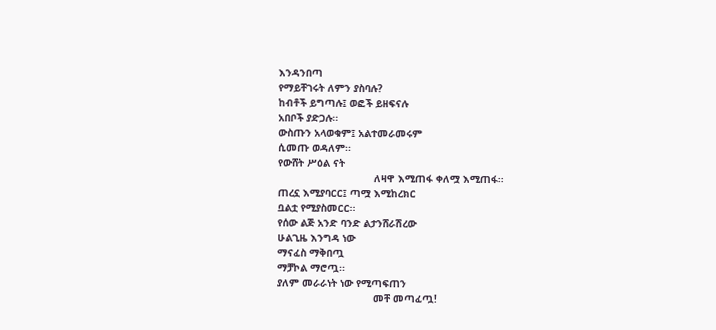እንዳንበጣ
የማይቸገሩት ለምን ያስባሉ?
ከብቶች ይግጣሉ፤ ወፎች ይዘፍናሉ
አበቦች ያድጋሉ፡፡
ውስጡን አላወቁም፤ አልተመራመሩም
ሲመጡ ወዳለም፡፡
የውሸት ሥዕል ናት
                                ለዛዋ እሚጠፋ ቀለሟ እሚጠፋ፡፡
ጠረኗ እሚያባርር፤ ጣሟ እሚከረክር
ቧልቷ የሚያስመርር፡፡
የሰው ልጅ አንድ ባንድ ልታንሸራሽረው
ሁልጊዜ እንግዳ ነው
ማናፈስ ማቅበጧ
ማቻኮል ማሮጧ፡፡
ያለም መራራነት ነው የሚጣፍጠን
                                መቸ መጣፈጧ!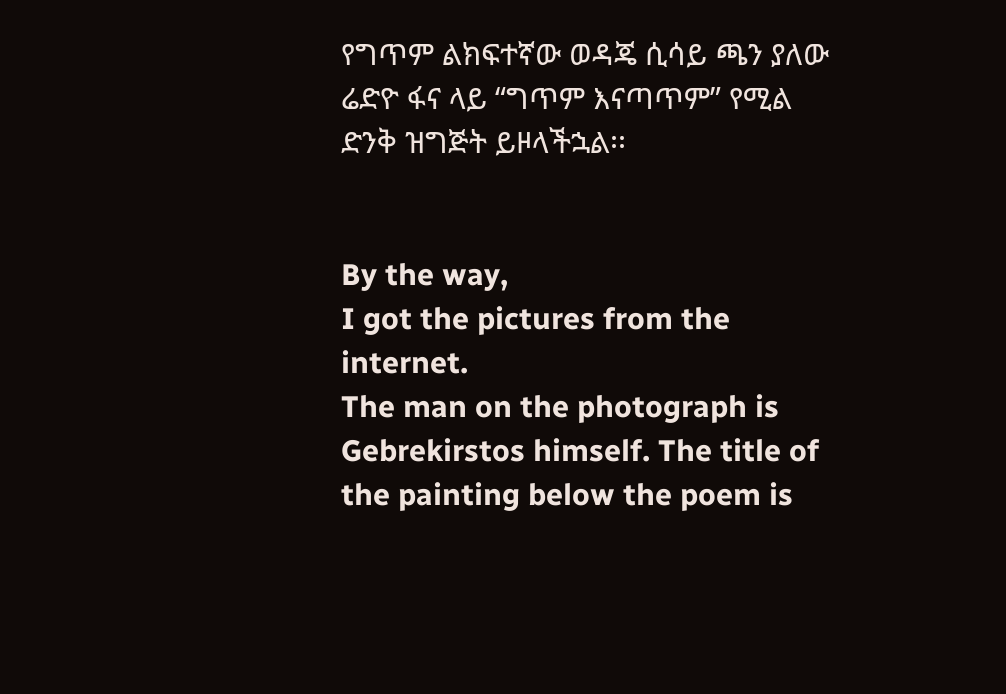የግጥም ልክፍተኛው ወዳጄ ሲሳይ ጫን ያለው ሬድዮ ፋና ላይ “ግጥም እናጣጥም” የሚል ድንቅ ዝግጅት ይዞላችኋል፡፡


By the way,
I got the pictures from the internet.
The man on the photograph is Gebrekirstos himself. The title of the painting below the poem is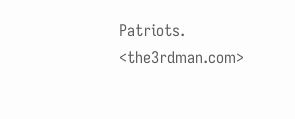Patriots. <the3rdman.com>